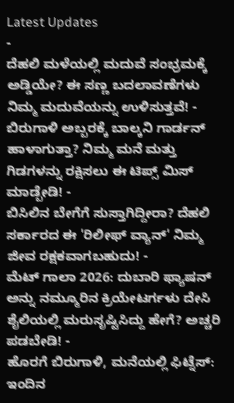Latest Updates
-
ದೆಹಲಿ ಮಳೆಯಲ್ಲಿ ಮದುವೆ ಸಂಭ್ರಮಕ್ಕೆ ಅಡ್ಡಿಯೇ? ಈ ಸಣ್ಣ ಬದಲಾವಣೆಗಳು ನಿಮ್ಮ ಮದುವೆಯನ್ನು ಉಳಿಸುತ್ತವೆ! -
ಬಿರುಗಾಳಿ ಅಬ್ಬರಕ್ಕೆ ಬಾಲ್ಕನಿ ಗಾರ್ಡನ್ ಹಾಳಾಗುತ್ತಾ? ನಿಮ್ಮ ಮನೆ ಮತ್ತು ಗಿಡಗಳನ್ನು ರಕ್ಷಿಸಲು ಈ ಟಿಪ್ಸ್ ಮಿಸ್ ಮಾಡ್ಬೇಡಿ! -
ಬಿಸಿಲಿನ ಬೇಗೆಗೆ ಸುಸ್ತಾಗಿದ್ದೀರಾ? ದೆಹಲಿ ಸರ್ಕಾರದ ಈ 'ರಿಲೀಫ್ ವ್ಯಾನ್' ನಿಮ್ಮ ಜೀವ ರಕ್ಷಕವಾಗಬಹುದು! -
ಮೆಟ್ ಗಾಲಾ 2026: ದುಬಾರಿ ಫ್ಯಾಷನ್ ಅನ್ನು ನಮ್ಮೂರಿನ ಕ್ರಿಯೇಟರ್ಗಳು ದೇಸಿ ಶೈಲಿಯಲ್ಲಿ ಮರುಸೃಷ್ಟಿಸಿದ್ದು ಹೇಗೆ? ಅಚ್ಚರಿ ಪಡಬೇಡಿ! -
ಹೊರಗೆ ಬಿರುಗಾಳಿ, ಮನೆಯಲ್ಲಿ ಫಿಟ್ನೆಸ್: ಇಂದಿನ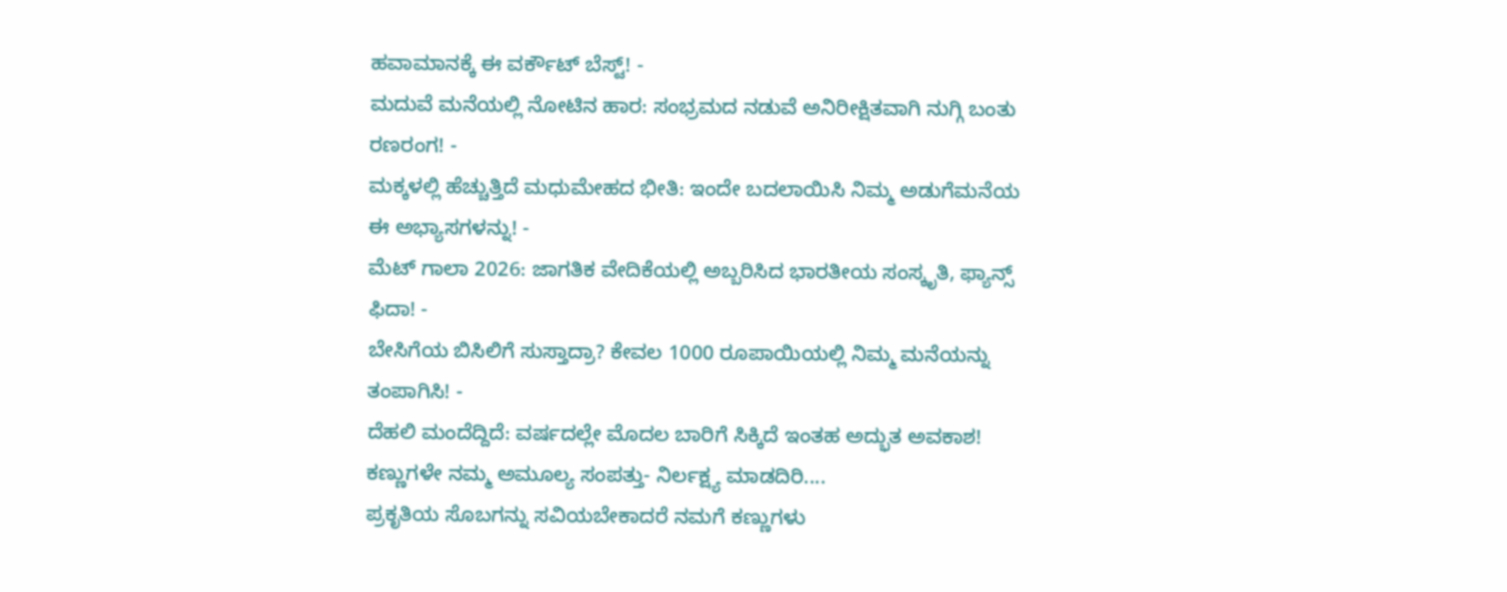ಹವಾಮಾನಕ್ಕೆ ಈ ವರ್ಕೌಟ್ ಬೆಸ್ಟ್! -
ಮದುವೆ ಮನೆಯಲ್ಲಿ ನೋಟಿನ ಹಾರ: ಸಂಭ್ರಮದ ನಡುವೆ ಅನಿರೀಕ್ಷಿತವಾಗಿ ನುಗ್ಗಿ ಬಂತು ರಣರಂಗ! -
ಮಕ್ಕಳಲ್ಲಿ ಹೆಚ್ಚುತ್ತಿದೆ ಮಧುಮೇಹದ ಭೀತಿ: ಇಂದೇ ಬದಲಾಯಿಸಿ ನಿಮ್ಮ ಅಡುಗೆಮನೆಯ ಈ ಅಭ್ಯಾಸಗಳನ್ನು! -
ಮೆಟ್ ಗಾಲಾ 2026: ಜಾಗತಿಕ ವೇದಿಕೆಯಲ್ಲಿ ಅಬ್ಬರಿಸಿದ ಭಾರತೀಯ ಸಂಸ್ಕೃತಿ, ಫ್ಯಾನ್ಸ್ ಫಿದಾ! -
ಬೇಸಿಗೆಯ ಬಿಸಿಲಿಗೆ ಸುಸ್ತಾದ್ರಾ? ಕೇವಲ 1000 ರೂಪಾಯಿಯಲ್ಲಿ ನಿಮ್ಮ ಮನೆಯನ್ನು ತಂಪಾಗಿಸಿ! -
ದೆಹಲಿ ಮಂದೆದ್ದಿದೆ: ವರ್ಷದಲ್ಲೇ ಮೊದಲ ಬಾರಿಗೆ ಸಿಕ್ಕಿದೆ ಇಂತಹ ಅದ್ಭುತ ಅವಕಾಶ!
ಕಣ್ಣುಗಳೇ ನಮ್ಮ ಅಮೂಲ್ಯ ಸಂಪತ್ತು- ನಿರ್ಲಕ್ಷ್ಯ ಮಾಡದಿರಿ....
ಪ್ರಕೃತಿಯ ಸೊಬಗನ್ನು ಸವಿಯಬೇಕಾದರೆ ನಮಗೆ ಕಣ್ಣುಗಳು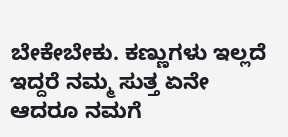ಬೇಕೇಬೇಕು. ಕಣ್ಣುಗಳು ಇಲ್ಲದೆ ಇದ್ದರೆ ನಮ್ಮ ಸುತ್ತ ಏನೇ ಆದರೂ ನಮಗೆ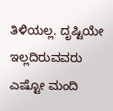ತಿಳಿಯಲ್ಲ. ದೃಷ್ಟಿಯೇ ಇಲ್ಲದಿರುವವರು ಎಷ್ಟೋ ಮಂದಿ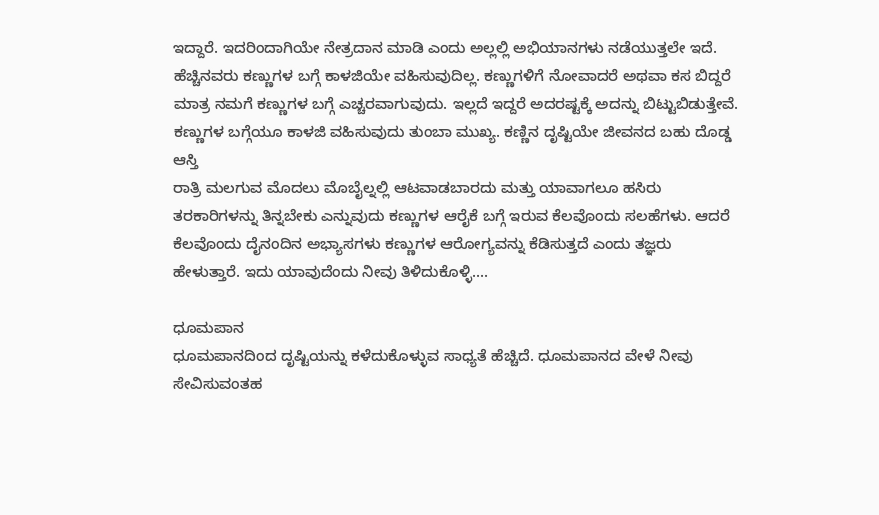ಇದ್ದಾರೆ. ಇದರಿಂದಾಗಿಯೇ ನೇತ್ರದಾನ ಮಾಡಿ ಎಂದು ಅಲ್ಲಲ್ಲಿ ಅಭಿಯಾನಗಳು ನಡೆಯುತ್ತಲೇ ಇದೆ.
ಹೆಚ್ಚಿನವರು ಕಣ್ಣುಗಳ ಬಗ್ಗೆ ಕಾಳಜಿಯೇ ವಹಿಸುವುದಿಲ್ಲ. ಕಣ್ಣುಗಳಿಗೆ ನೋವಾದರೆ ಅಥವಾ ಕಸ ಬಿದ್ದರೆ ಮಾತ್ರ ನಮಗೆ ಕಣ್ಣುಗಳ ಬಗ್ಗೆ ಎಚ್ಚರವಾಗುವುದು. ಇಲ್ಲದೆ ಇದ್ದರೆ ಅದರಷ್ಟಕ್ಕೆ ಅದನ್ನು ಬಿಟ್ಟುಬಿಡುತ್ತೇವೆ. ಕಣ್ಣುಗಳ ಬಗ್ಗೆಯೂ ಕಾಳಜಿ ವಹಿಸುವುದು ತುಂಬಾ ಮುಖ್ಯ. ಕಣ್ಣಿನ ದೃಷ್ಟಿಯೇ ಜೀವನದ ಬಹು ದೊಡ್ಡ ಆಸ್ತಿ
ರಾತ್ರಿ ಮಲಗುವ ಮೊದಲು ಮೊಬೈಲ್ನಲ್ಲಿ ಆಟವಾಡಬಾರದು ಮತ್ತು ಯಾವಾಗಲೂ ಹಸಿರು ತರಕಾರಿಗಳನ್ನು ತಿನ್ನಬೇಕು ಎನ್ನುವುದು ಕಣ್ಣುಗಳ ಆರೈಕೆ ಬಗ್ಗೆ ಇರುವ ಕೆಲವೊಂದು ಸಲಹೆಗಳು. ಆದರೆ ಕೆಲವೊಂದು ದೈನಂದಿನ ಅಭ್ಯಾಸಗಳು ಕಣ್ಣುಗಳ ಆರೋಗ್ಯವನ್ನು ಕೆಡಿಸುತ್ತದೆ ಎಂದು ತಜ್ಞರು ಹೇಳುತ್ತಾರೆ. ಇದು ಯಾವುದೆಂದು ನೀವು ತಿಳಿದುಕೊಳ್ಳಿ....

ಧೂಮಪಾನ
ಧೂಮಪಾನದಿಂದ ದೃಷ್ಟಿಯನ್ನು ಕಳೆದುಕೊಳ್ಳುವ ಸಾಧ್ಯತೆ ಹೆಚ್ಚಿದೆ. ಧೂಮಪಾನದ ವೇಳೆ ನೀವು ಸೇವಿಸುವಂತಹ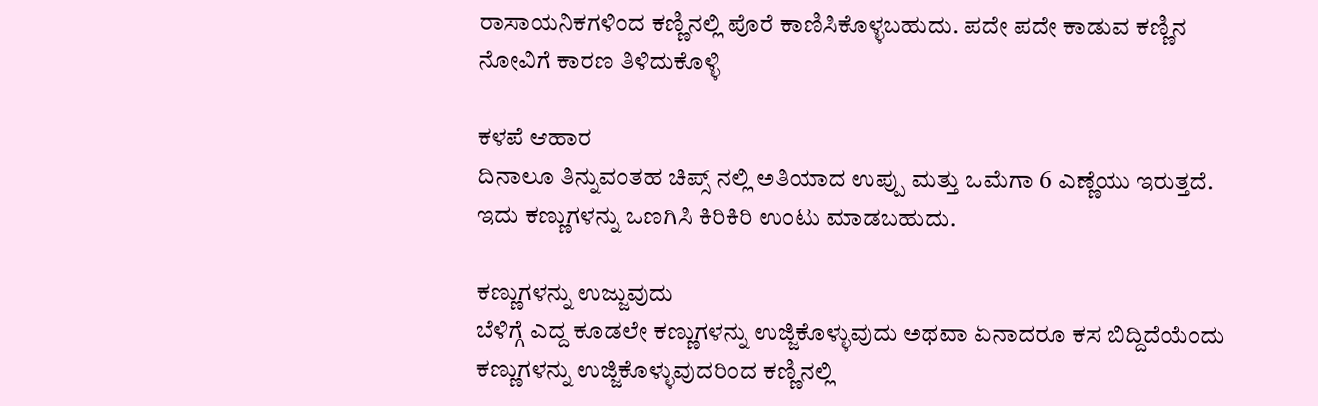ರಾಸಾಯನಿಕಗಳಿಂದ ಕಣ್ಣಿನಲ್ಲಿ ಪೊರೆ ಕಾಣಿಸಿಕೊಳ್ಳಬಹುದು. ಪದೇ ಪದೇ ಕಾಡುವ ಕಣ್ಣಿನ ನೋವಿಗೆ ಕಾರಣ ತಿಳಿದುಕೊಳ್ಳಿ

ಕಳಪೆ ಆಹಾರ
ದಿನಾಲೂ ತಿನ್ನುವಂತಹ ಚಿಪ್ಸ್ ನಲ್ಲಿ ಅತಿಯಾದ ಉಪ್ಪು ಮತ್ತು ಒಮೆಗಾ 6 ಎಣ್ಣೆಯು ಇರುತ್ತದೆ. ಇದು ಕಣ್ಣುಗಳನ್ನು ಒಣಗಿಸಿ ಕಿರಿಕಿರಿ ಉಂಟು ಮಾಡಬಹುದು.

ಕಣ್ಣುಗಳನ್ನು ಉಜ್ಜುವುದು
ಬೆಳಿಗ್ಗೆ ಎದ್ದ ಕೂಡಲೇ ಕಣ್ಣುಗಳನ್ನು ಉಜ್ಜಿಕೊಳ್ಳುವುದು ಅಥವಾ ಏನಾದರೂ ಕಸ ಬಿದ್ದಿದೆಯೆಂದು ಕಣ್ಣುಗಳನ್ನು ಉಜ್ಜಿಕೊಳ್ಳುವುದರಿಂದ ಕಣ್ಣಿನಲ್ಲಿ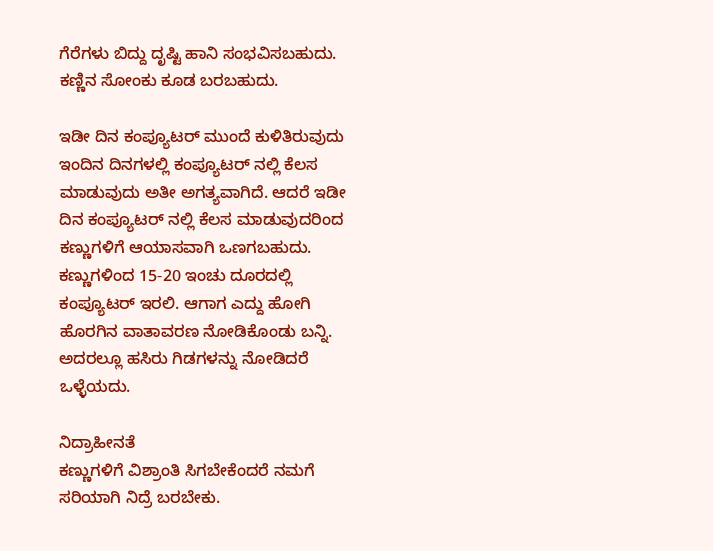ಗೆರೆಗಳು ಬಿದ್ದು ದೃಷ್ಟಿ ಹಾನಿ ಸಂಭವಿಸಬಹುದು. ಕಣ್ಣಿನ ಸೋಂಕು ಕೂಡ ಬರಬಹುದು.

ಇಡೀ ದಿನ ಕಂಪ್ಯೂಟರ್ ಮುಂದೆ ಕುಳಿತಿರುವುದು
ಇಂದಿನ ದಿನಗಳಲ್ಲಿ ಕಂಪ್ಯೂಟರ್ ನಲ್ಲಿ ಕೆಲಸ ಮಾಡುವುದು ಅತೀ ಅಗತ್ಯವಾಗಿದೆ. ಆದರೆ ಇಡೀ ದಿನ ಕಂಪ್ಯೂಟರ್ ನಲ್ಲಿ ಕೆಲಸ ಮಾಡುವುದರಿಂದ ಕಣ್ಣುಗಳಿಗೆ ಆಯಾಸವಾಗಿ ಒಣಗಬಹುದು. ಕಣ್ಣುಗಳಿಂದ 15-20 ಇಂಚು ದೂರದಲ್ಲಿ ಕಂಪ್ಯೂಟರ್ ಇರಲಿ. ಆಗಾಗ ಎದ್ದು ಹೋಗಿ ಹೊರಗಿನ ವಾತಾವರಣ ನೋಡಿಕೊಂಡು ಬನ್ನಿ. ಅದರಲ್ಲೂ ಹಸಿರು ಗಿಡಗಳನ್ನು ನೋಡಿದರೆ ಒಳ್ಳೆಯದು.

ನಿದ್ರಾಹೀನತೆ
ಕಣ್ಣುಗಳಿಗೆ ವಿಶ್ರಾಂತಿ ಸಿಗಬೇಕೆಂದರೆ ನಮಗೆ ಸರಿಯಾಗಿ ನಿದ್ರೆ ಬರಬೇಕು.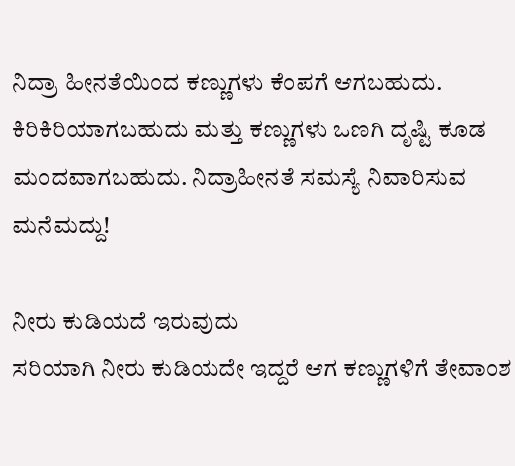ನಿದ್ರಾ ಹೀನತೆಯಿಂದ ಕಣ್ಣುಗಳು ಕೆಂಪಗೆ ಆಗಬಹುದು. ಕಿರಿಕಿರಿಯಾಗಬಹುದು ಮತ್ತು ಕಣ್ಣುಗಳು ಒಣಗಿ ದೃಷ್ಟಿ ಕೂಡ ಮಂದವಾಗಬಹುದು. ನಿದ್ರಾಹೀನತೆ ಸಮಸ್ಯೆ ನಿವಾರಿಸುವ ಮನೆಮದ್ದು!

ನೀರು ಕುಡಿಯದೆ ಇರುವುದು
ಸರಿಯಾಗಿ ನೀರು ಕುಡಿಯದೇ ಇದ್ದರೆ ಆಗ ಕಣ್ಣುಗಳಿಗೆ ತೇವಾಂಶ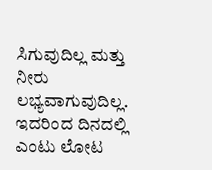ಸಿಗುವುದಿಲ್ಲ ಮತ್ತು ನೀರು ಲಭ್ಯವಾಗುವುದಿಲ್ಲ. ಇದರಿಂದ ದಿನದಲ್ಲಿ ಎಂಟು ಲೋಟ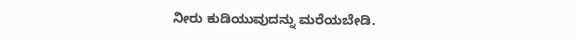ನೀರು ಕುಡಿಯುವುದನ್ನು ಮರೆಯಬೇಡಿ.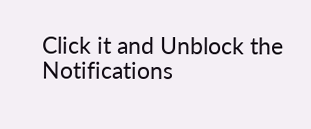Click it and Unblock the Notifications